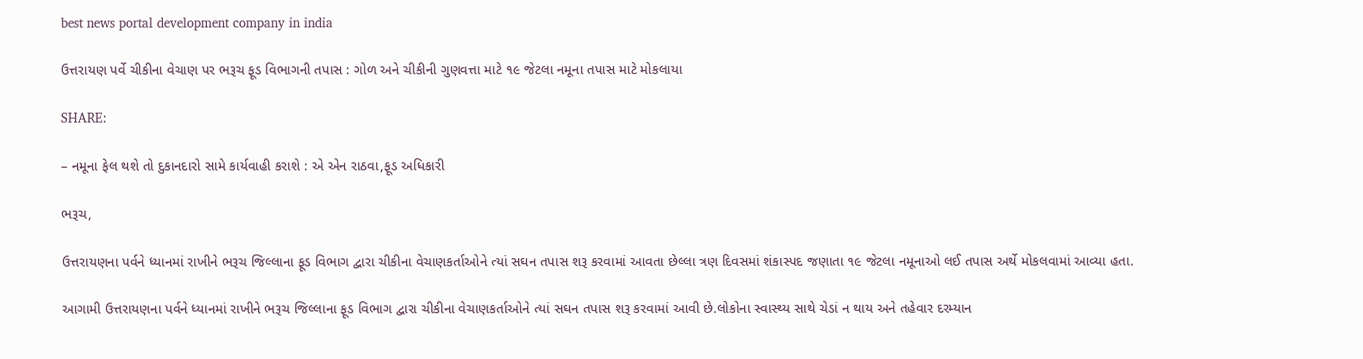best news portal development company in india

ઉત્તરાયણ પર્વે ચીકીના વેચાણ પર ભરૂચ ફૂડ વિભાગની તપાસ : ગોળ અને ચીકીની ગુણવત્તા માટે ૧૯ જેટલા નમૂના તપાસ માટે મોકલાયા

SHARE:

– નમૂના ફેલ થશે તો દુકાનદારો સામે કાર્યવાહી કરાશે : એ એન રાઠવા,ફૂડ અધિકારી

ભરૂચ,

ઉત્તરાયણના પર્વને ધ્યાનમાં રાખીને ભરૂચ જિલ્લાના ફૂડ વિભાગ દ્વારા ચીકીના વેચાણકર્તાઓને ત્યાં સઘન તપાસ શરૂ કરવામાં આવતા છેલ્લા ત્રણ દિવસમાં શંકાસ્પદ જણાતા ૧૯ જેટલા નમૂનાઓ લઈ તપાસ અર્થે મોકલવામાં આવ્યા હતા.

આગામી ઉત્તરાયણના પર્વને ધ્યાનમાં રાખીને ભરૂચ જિલ્લાના ફૂડ વિભાગ દ્વારા ચીકીના વેચાણકર્તાઓને ત્યાં સઘન તપાસ શરૂ કરવામાં આવી છે.લોકોના સ્વાસ્થ્ય સાથે ચેડાં ન થાય અને તહેવાર દરમ્યાન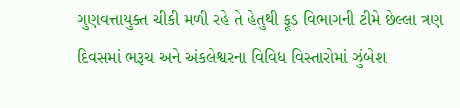ગુણવત્તાયુક્ત ચીકી મળી રહે તે હેતુથી ફૂડ વિભાગની ટીમે છેલ્લા ત્રણ દિવસમાં ભરૂચ અને અંકલેશ્વરના વિવિધ વિસ્તારોમાં ઝુંબેશ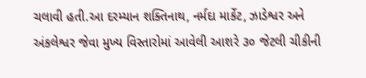ચલાવી હતી.આ દરમ્યાન શક્તિનાથ, નર્મદા માર્કેટ, ઝાડેશ્વર અને અંકલેશ્વર જેવા મુખ્ય વિસ્તારોમાં આવેલી આશરે ૩૦ જેટલી ચીકીની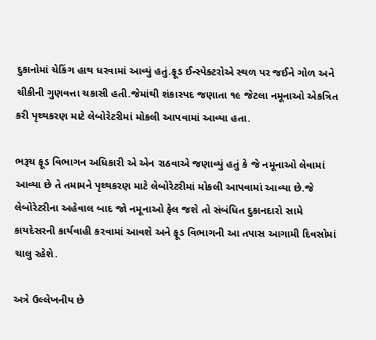દુકાનોમાં ચેકિંગ હાથ ધરવામાં આવ્યું હતું.ફૂડ ઈન્સ્પેક્ટરોએ સ્થળ પર જઈને ગોળ અને ચીકીની ગુણવત્તા ચકાસી હતી.જેમાંથી શંકાસ્પદ જણાતા ૧૯ જેટલા નમૂનાઓ એકત્રિત કરી પૃથ્થકરણ માટે લેબોરેટરીમાં મોકલી આપવામાં આવ્યા હતા.

ભરૂચ ફૂડ વિભાગન અધિકારી એ એન રાઠવાએ જણાવ્યું હતું કે જે નમૂનાઓ લેવામાં આવ્યા છે તે તમામને પૃથ્થકરણ માટે લેબોરેટરીમાં મોકલી આપવામાં આવ્યા છે.જે લેબોરેટરીના અહેવાલ બાદ જો નમૂનાઓ ફેલ જશે તો સંબંધિત દુકાનદારો સામે કાયદેસરની કાર્યવાહી કરવામાં આવશે અને ફૂડ વિભાગની આ તપાસ આગામી દિવસોમાં ચાલુ રહેશે.

અત્રે ઉલ્લેખનીય છે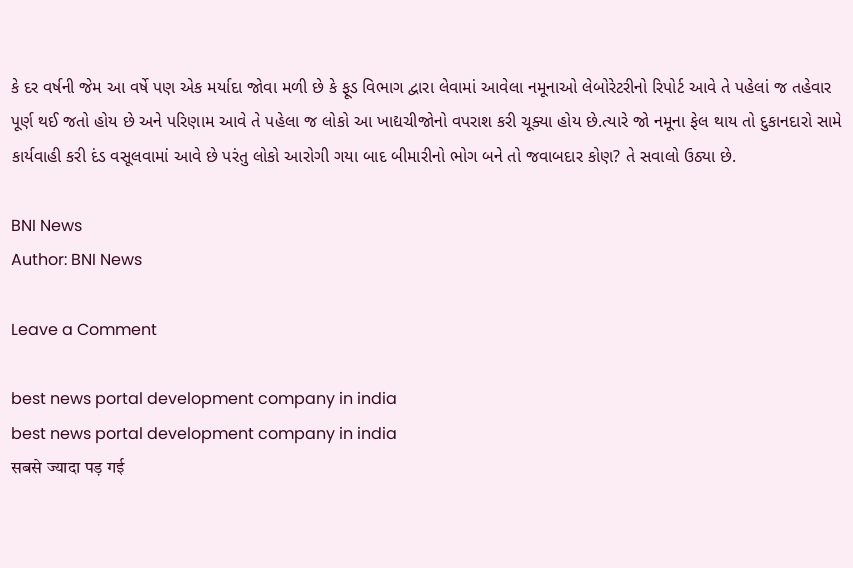કે દર વર્ષની જેમ આ વર્ષે પણ એક મર્યાદા જોવા મળી છે કે ફૂડ વિભાગ દ્વારા લેવામાં આવેલા નમૂનાઓ લેબોરેટરીનો રિપોર્ટ આવે તે પહેલાં જ તહેવાર પૂર્ણ થઈ જતો હોય છે અને પરિણામ આવે તે પહેલા જ લોકો આ ખાદ્યચીજોનો વપરાશ કરી ચૂક્યા હોય છે.ત્યારે જો નમૂના ફેલ થાય તો દુકાનદારો સામે કાર્યવાહી કરી દંડ વસૂલવામાં આવે છે પરંતુ લોકો આરોગી ગયા બાદ બીમારીનો ભોગ બને તો જવાબદાર કોણ? તે સવાલો ઉઠ્યા છે.

BNI News
Author: BNI News

Leave a Comment

best news portal development company in india
best news portal development company in india
सबसे ज्यादा पड़ गई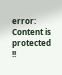error: Content is protected !!